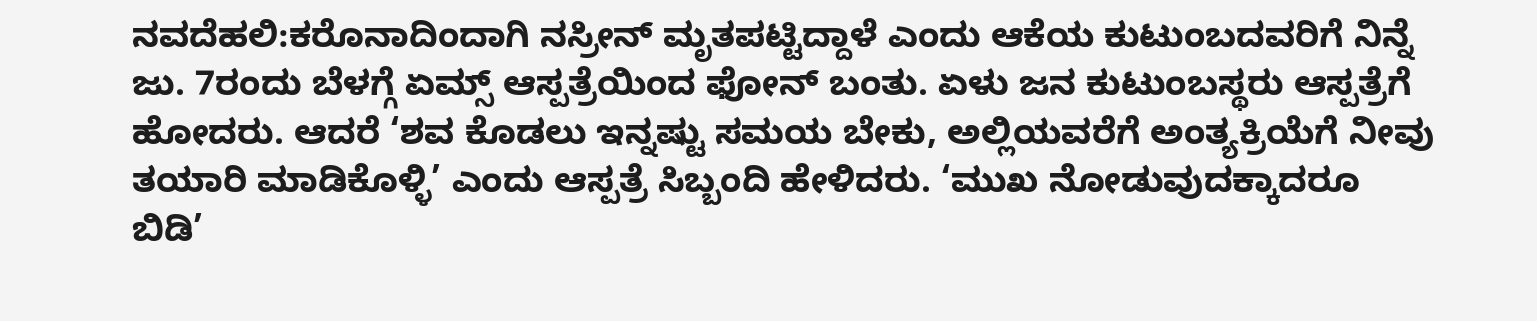ನವದೆಹಲಿ:ಕರೊನಾದಿಂದಾಗಿ ನಸ್ರೀನ್ ಮೃತಪಟ್ಟಿದ್ದಾಳೆ ಎಂದು ಆಕೆಯ ಕುಟುಂಬದವರಿಗೆ ನಿನ್ನೆ ಜು. 7ರಂದು ಬೆಳಗ್ಗೆ ಏಮ್ಸ್ ಆಸ್ಪತ್ರೆಯಿಂದ ಫೋನ್ ಬಂತು. ಏಳು ಜನ ಕುಟುಂಬಸ್ಥರು ಆಸ್ಪತ್ರೆಗೆ ಹೋದರು. ಆದರೆ ‘ಶವ ಕೊಡಲು ಇನ್ನಷ್ಟು ಸಮಯ ಬೇಕು, ಅಲ್ಲಿಯವರೆಗೆ ಅಂತ್ಯಕ್ರಿಯೆಗೆ ನೀವು ತಯಾರಿ ಮಾಡಿಕೊಳ್ಳಿ’ ಎಂದು ಆಸ್ಪತ್ರೆ ಸಿಬ್ಬಂದಿ ಹೇಳಿದರು. ‘ಮುಖ ನೋಡುವುದಕ್ಕಾದರೂ ಬಿಡಿ’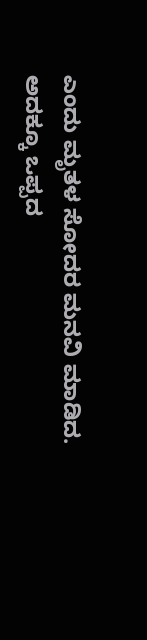ಎಂದು ಮೃತಳ ಸೋದರ ಮನವಿ ಮಾಡಿದ. ಅದಕ್ಕೂ ಒಪ್ಪದ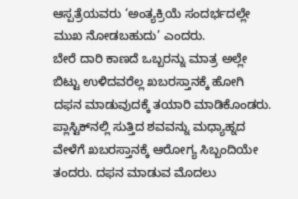ಆಸ್ಪತ್ರೆಯವರು ‘ಅಂತ್ಯಕ್ರಿಯೆ ಸಂದರ್ಭದಲ್ಲೇ ಮುಖ ನೋಡಬಹುದು’ ಎಂದರು.
ಬೇರೆ ದಾರಿ ಕಾಣದೆ ಒಬ್ಬರನ್ನು ಮಾತ್ರ ಅಲ್ಲೇ ಬಿಟ್ಟು ಉಳಿದವರೆಲ್ಲ ಖಬರಸ್ತಾನಕ್ಕೆ ಹೋಗಿ ದಫನ ಮಾಡುವುದಕ್ಕೆ ತಯಾರಿ ಮಾಡಿಕೊಂಡರು. ಪ್ಲಾಸ್ಟಿಕ್‌ನಲ್ಲಿ ಸುತ್ತಿದ ಶವವನ್ನು ಮಧ್ಯಾಹ್ನದ ವೇಳೆಗೆ ಖಬರಸ್ತಾನಕ್ಕೆ ಆರೋಗ್ಯ ಸಿಬ್ಬಂದಿಯೇ ತಂದರು. ದಫನ ಮಾಡುವ ಮೊದಲು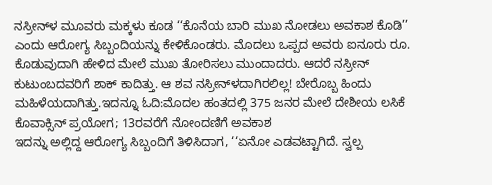ನಸ್ರೀನ್‌ಳ ಮೂವರು ಮಕ್ಕಳು ಕೂಡ ‘‘ಕೊನೆಯ ಬಾರಿ ಮುಖ ನೋಡಲು ಅವಕಾಶ ಕೊಡಿ’’ ಎಂದು ಆರೋಗ್ಯ ಸಿಬ್ಬಂದಿಯನ್ನು ಕೇಳಿಕೊಂಡರು. ಮೊದಲು ಒಪ್ಪದ ಅವರು ಐನೂರು ರೂ. ಕೊಡುವುದಾಗಿ ಹೇಳಿದ ಮೇಲೆ ಮುಖ ತೋರಿಸಲು ಮುಂದಾದರು. ಆದರೆ ನಸ್ರೀನ್ ಕುಟುಂಬದವರಿಗೆ ಶಾಕ್ ಕಾದಿತ್ತು. ಆ ಶವ ನಸ್ರೀನ್‌ಳದಾಗಿರಲಿಲ್ಲ! ಬೇರೊಬ್ಬ ಹಿಂದು ಮಹಿಳೆಯದಾಗಿತ್ತು.ಇದನ್ನೂ ಓದಿ:ಮೊದಲ ಹಂತದಲ್ಲಿ 375 ಜನರ ಮೇಲೆ ದೇಶೀಯ ಲಸಿಕೆ ಕೊವಾಕ್ಸಿನ್ ಪ್ರಯೋಗ; 13ರವರೆಗೆ ನೋಂದಣಿಗೆ ಅವಕಾಶ
ಇದನ್ನು ಅಲ್ಲಿದ್ದ ಆರೋಗ್ಯ ಸಿಬ್ಬಂದಿಗೆ ತಿಳಿಸಿದಾಗ, ‘‘ಏನೋ ಎಡವಟ್ಟಾಗಿದೆ. ಸ್ವಲ್ಪ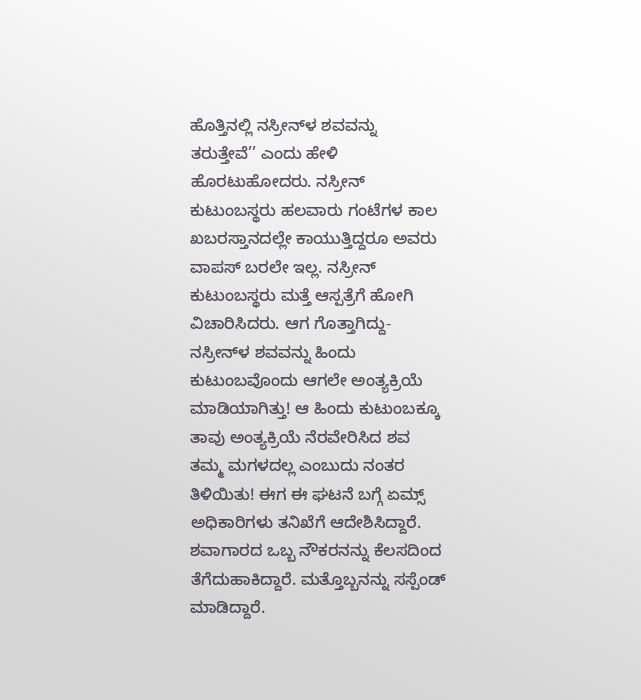ಹೊತ್ತಿನಲ್ಲಿ ನಸ್ರೀನ್‌ಳ ಶವವನ್ನು ತರುತ್ತೇವೆ’’ ಎಂದು ಹೇಳಿ ಹೊರಟುಹೋದರು. ನಸ್ರೀನ್ ಕುಟುಂಬಸ್ಥರು ಹಲವಾರು ಗಂಟೆಗಳ ಕಾಲ ಖಬರಸ್ತಾನದಲ್ಲೇ ಕಾಯುತ್ತಿದ್ದರೂ ಅವರು ವಾಪಸ್ ಬರಲೇ ಇಲ್ಲ. ನಸ್ರೀನ್ ಕುಟುಂಬಸ್ಥರು ಮತ್ತೆ ಆಸ್ಪತ್ರೆಗೆ ಹೋಗಿ ವಿಚಾರಿಸಿದರು. ಆಗ ಗೊತ್ತಾಗಿದ್ದು- ನಸ್ರೀನ್‌ಳ ಶವವನ್ನು ಹಿಂದು ಕುಟುಂಬವೊಂದು ಆಗಲೇ ಅಂತ್ಯಕ್ರಿಯೆ ಮಾಡಿಯಾಗಿತ್ತು! ಆ ಹಿಂದು ಕುಟುಂಬಕ್ಕೂ ತಾವು ಅಂತ್ಯಕ್ರಿಯೆ ನೆರವೇರಿಸಿದ ಶವ ತಮ್ಮ ಮಗಳದಲ್ಲ ಎಂಬುದು ನಂತರ ತಿಳಿಯಿತು! ಈಗ ಈ ಘಟನೆ ಬಗ್ಗೆ ಏಮ್ಸ್ ಅಧಿಕಾರಿಗಳು ತನಿಖೆಗೆ ಆದೇಶಿಸಿದ್ದಾರೆ. ಶವಾಗಾರದ ಒಬ್ಬ ನೌಕರನನ್ನು ಕೆಲಸದಿಂದ ತೆಗೆದುಹಾಕಿದ್ದಾರೆ. ಮತ್ತೊಬ್ಬನನ್ನು ಸಸ್ಪೆಂಡ್ ಮಾಡಿದ್ದಾರೆ.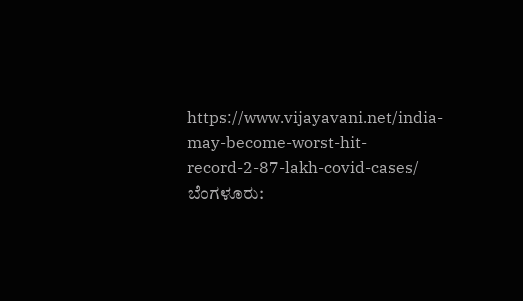https://www.vijayavani.net/india-may-become-worst-hit-record-2-87-lakh-covid-cases/
ಬೆಂಗಳೂರು: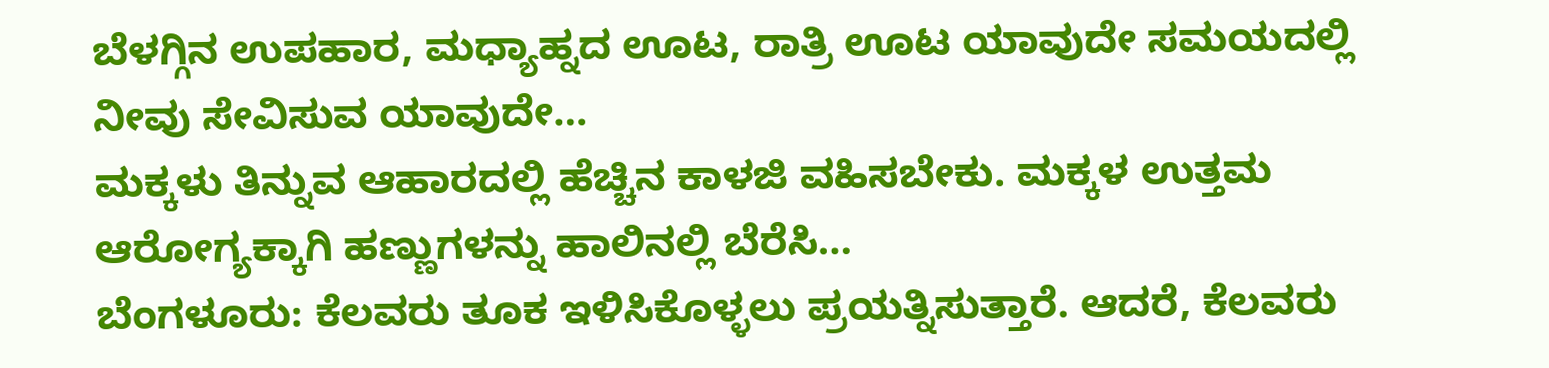ಬೆಳಗ್ಗಿನ ಉಪಹಾರ, ಮಧ್ಯಾಹ್ನದ ಊಟ, ರಾತ್ರಿ ಊಟ ಯಾವುದೇ ಸಮಯದಲ್ಲಿ ನೀವು ಸೇವಿಸುವ ಯಾವುದೇ…
ಮಕ್ಕಳು ತಿನ್ನುವ ಆಹಾರದಲ್ಲಿ ಹೆಚ್ಚಿನ ಕಾಳಜಿ ವಹಿಸಬೇಕು. ಮಕ್ಕಳ ಉತ್ತಮ ಆರೋಗ್ಯಕ್ಕಾಗಿ ಹಣ್ಣುಗಳನ್ನು ಹಾಲಿನಲ್ಲಿ ಬೆರೆಸಿ…
ಬೆಂಗಳೂರು: ಕೆಲವರು ತೂಕ ಇಳಿಸಿಕೊಳ್ಳಲು ಪ್ರಯತ್ನಿಸುತ್ತಾರೆ. ಆದರೆ, ಕೆಲವರು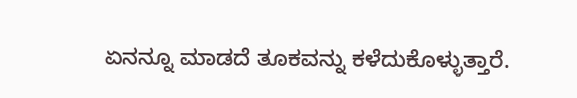ಏನನ್ನೂ ಮಾಡದೆ ತೂಕವನ್ನು ಕಳೆದುಕೊಳ್ಳುತ್ತಾರೆ.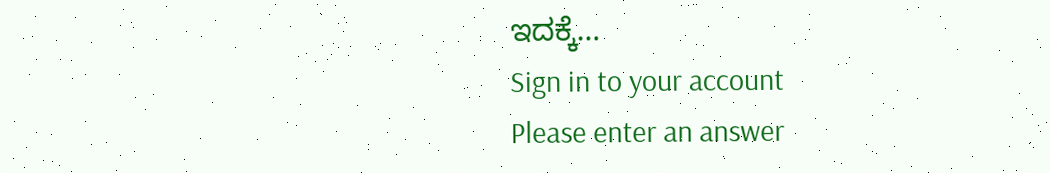ಇದಕ್ಕೆ…
Sign in to your account
Please enter an answer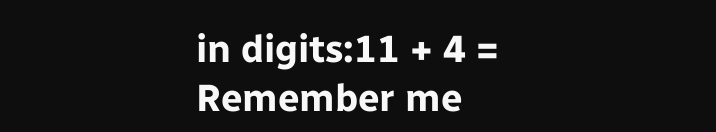in digits:11 + 4 =
Remember me